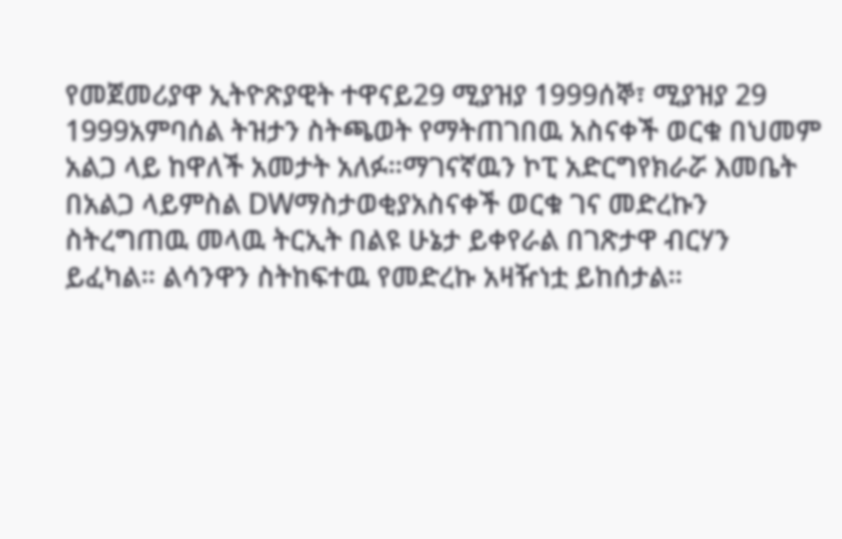የመጀመሪያዋ ኢትዮጽያዊት ተዋናይ29 ሚያዝያ 1999ሰኞ፣ ሚያዝያ 29 1999አምባሰል ትዝታን ስትጫወት የማትጠገበዉ አስናቀች ወርቁ በህመም አልጋ ላይ ከዋለች አመታት አለፉ።ማገናኛዉን ኮፒ አድርግየክራሯ እመቤት በአልጋ ላይምስል DWማስታወቂያአስናቀች ወርቁ ገና መድረኩን ስትረግጠዉ መላዉ ትርኢት በልዩ ሁኔታ ይቀየራል በገጽታዋ ብርሃን ይፈካል። ልሳንዋን ስትከፍተዉ የመድረኩ አዛዥነቷ ይከሰታል።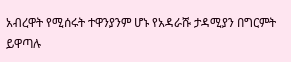አብረዋት የሚሰሩት ተዋንያንም ሆኑ የአዳራሹ ታዳሚያን በግርምት ይዋጣሉ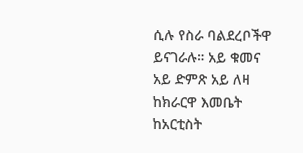ሲሉ የስራ ባልደረቦችዋ ይናገራሉ። አይ ቁመና አይ ድምጽ አይ ለዛ ከክራርዋ እመቤት ከአርቲስት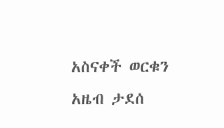አስናቀች ወርቁን አዜብ ታደሰ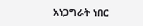አነጋግራት ነበር